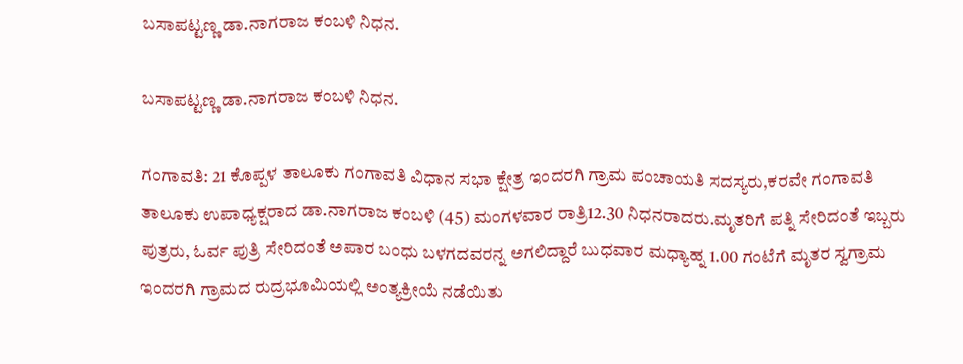ಬಸಾಪಟ್ಟಣ್ಣ ಡಾ.ನಾಗರಾಜ ಕಂಬಳಿ ನಿಧನ.

ಬಸಾಪಟ್ಟಣ್ಣ ಡಾ.ನಾಗರಾಜ ಕಂಬಳಿ ನಿಧನ.

ಗಂಗಾವತಿ: 21 ಕೊಪ್ಪಳ ತಾಲೂಕು ಗಂಗಾವತಿ ವಿಧಾನ ಸಭಾ ಕ್ಷೇತ್ರ ಇಂದರಗಿ ಗ್ರಾಮ ಪಂಚಾಯತಿ ಸದಸ್ಯರು,ಕರವೇ ಗಂಗಾವತಿ ತಾಲೂಕು ಉಪಾಧ್ಯಕ್ಷರಾದ ಡಾ.ನಾಗರಾಜ ಕಂಬಳಿ (45) ಮಂಗಳವಾರ ರಾತ್ರಿ12.30 ನಿಧನರಾದರು.ಮೃತರಿಗೆ ಪತ್ನಿ ಸೇರಿದಂತೆ ಇಬ್ಬರು ಪುತ್ರರು, ಓರ್ವ ಪುತ್ರಿ ಸೇರಿದಂತೆ ಅಪಾರ ಬಂಧು ಬಳಗದವರನ್ನ ಅಗಲಿದ್ದಾರೆ ಬುಧವಾರ ಮಧ್ಯಾಹ್ನ 1.00 ಗಂಟೆಗೆ ಮೃತರ ಸ್ವಗ್ರಾಮ ಇಂದರಗಿ ಗ್ರಾಮದ ರುದ್ರಭೂಮಿಯಲ್ಲಿ ಅಂತ್ಯಕ್ರೀಯೆ ನಡೆಯಿತು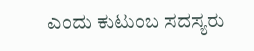ಎಂದು ಕುಟುಂಬ ಸದಸ್ಯರು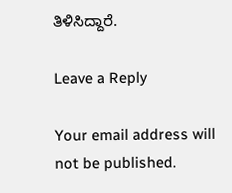ತಿಳಿಸಿದ್ದಾರೆ.

Leave a Reply

Your email address will not be published.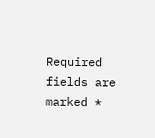Required fields are marked *